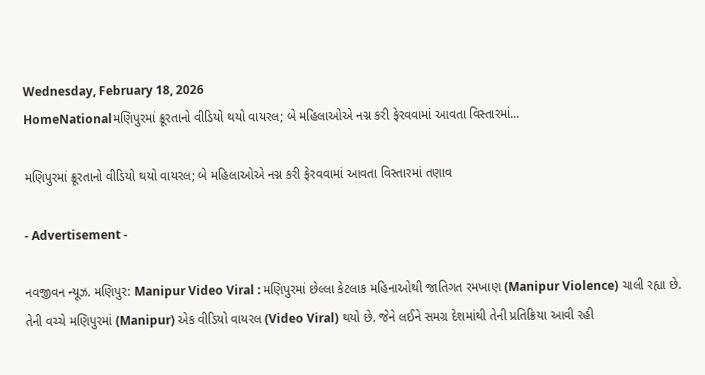Wednesday, February 18, 2026
HomeNationalમણિપુરમાં ક્રૂરતાનો વીડિયો થયો વાયરલ; બે મહિલાઓએ નગ્ન કરી ફેરવવામાં આવતા વિસ્તારમાં...

મણિપુરમાં ક્રૂરતાનો વીડિયો થયો વાયરલ; બે મહિલાઓએ નગ્ન કરી ફેરવવામાં આવતા વિસ્તારમાં તણાવ

- Advertisement -

નવજીવન ન્યૂઝ. મણિપુર: Manipur Video Viral : મણિપુરમાં છેલ્લા કેટલાક મહિનાઓથી જાતિગત રમખાણ (Manipur Violence) ચાલી રહ્યા છે. તેની વચ્ચે મણિપુરમાં (Manipur) એક વીડિયો વાયરલ (Video Viral) થયો છે. જેને લઈને સમગ્ર દેશમાંથી તેની પ્રતિક્રિયા આવી રહી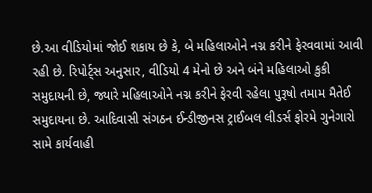છે.આ વીડિયોમાં જોઈ શકાય છે કે, બે મહિલાઓને નગ્ન કરીને ફેરવવામાં આવી રહી છે. રિપોર્ટ્સ અનુસાર, વીડિયો 4 મેનો છે અને બંને મહિલાઓ કુકી સમુદાયની છે, જ્યારે મહિલાઓને નગ્ન કરીને ફેરવી રહેલા પુરૂષો તમામ મૈતેઈ સમુદાયના છે. આદિવાસી સંગઠન ઈન્ડીજીનસ ટ્રાઈબલ લીડર્સ ફોરમે ગુનેગારો સામે કાર્યવાહી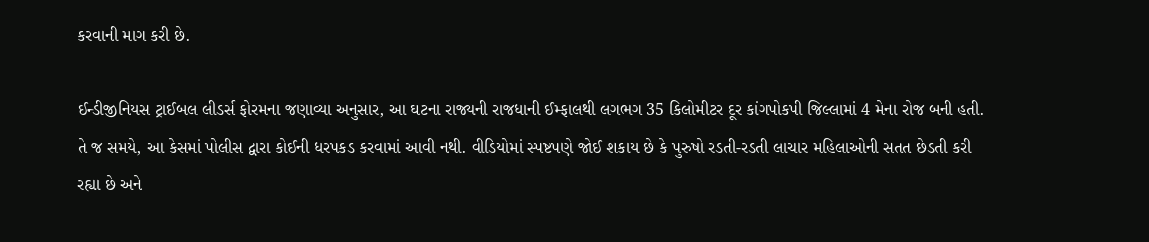કરવાની માગ કરી છે.

ઈન્ડીજીનિયસ ટ્રાઈબલ લીડર્સ ફોરમના જણાવ્યા અનુસાર, આ ઘટના રાજ્યની રાજધાની ઈમ્ફાલથી લગભગ 35 કિલોમીટર દૂર કાંગપોકપી જિલ્લામાં 4 મેના રોજ બની હતી. તે જ સમયે, આ કેસમાં પોલીસ દ્વારા કોઈની ધરપકડ કરવામાં આવી નથી. વીડિયોમાં સ્પષ્ટપણે જોઈ શકાય છે કે પુરુષો રડતી-રડતી લાચાર મહિલાઓની સતત છેડતી કરી રહ્યા છે અને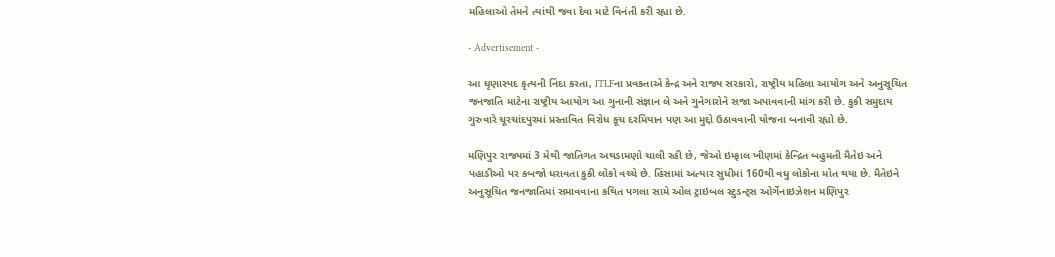મહિલાઓ તેમને ત્યાંથી જવા દેવા માટે વિનંતી કરી રહ્યા છે.

- Advertisement -

આ ઘૃણાસ્પદ કૃત્યની નિંદા કરતા, ITLFના પ્રવક્તાએ કેન્દ્ર અને રાજ્ય સરકારો, રાષ્ટ્રીય મહિલા આયોગ અને અનુસૂચિત જનજાતિ માટેના રાષ્ટ્રીય આયોગ આ ગુનાની સંજ્ઞાન લે અને ગુનેગારોને સજા અપાવવાની માંગ કરી છે. કુકી સમુદાય ગુરુવારે ચૂરચાંદપુરમાં પ્રસ્તાવિત વિરોધ કૂચ દરમિયાન પણ આ મુદ્દો ઉઠાવવાની યોજના બનાવી રહ્યો છે.

મણિપુર રાજ્યમાં 3 મેથી જાતિગત અથડામણો ચાલી રહી છે, જેઓ ઇમ્ફાલ ખીણમાં કેન્દ્રિત બહુમતી મૈતેઇ અને પહાડીઓ પર કબજો ધરાવતા કુકી લોકો વચ્ચે છે. હિંસામાં અત્યાર સુધીમાં 160થી વધુ લોકોના મોત થયા છે. મૈતેઇને અનુસૂચિત જનજાતિમાં સમાવવાના કથિત પગલા સામે ઓલ ટ્રાઇબલ સ્ટુડન્ટ્સ ઓર્ગેનાઇઝેશન મણિપુર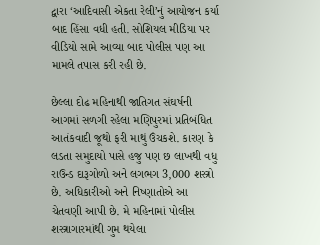દ્વારા ‘આદિવાસી એકતા રેલી’નું આયોજન કર્યા બાદ હિંસા વધી હતી. સોશિયલ મીડિયા પર વીડિયો સામે આવ્યા બાદ પોલીસ પણ આ મામલે તપાસ કરી રહી છે.

છેલ્લા દોઢ મહિનાથી જાતિગત સંઘર્ષની આગમાં સળગી રહેલા મણિપુરમાં પ્રતિબંધિત આતંકવાદી જૂથો ફરી માથું ઉંચકશે. કારણ કે લડતા સમુદાયો પાસે હજુ પણ છ લાખથી વધુ રાઉન્ડ દારૂગોળો અને લગભગ 3,000 શસ્ત્રો છે. અધિકારીઓ અને નિષ્ણાતોએ આ ચેતવણી આપી છે. મે મહિનામાં પોલીસ શસ્ત્રાગારમાંથી ગુમ થયેલા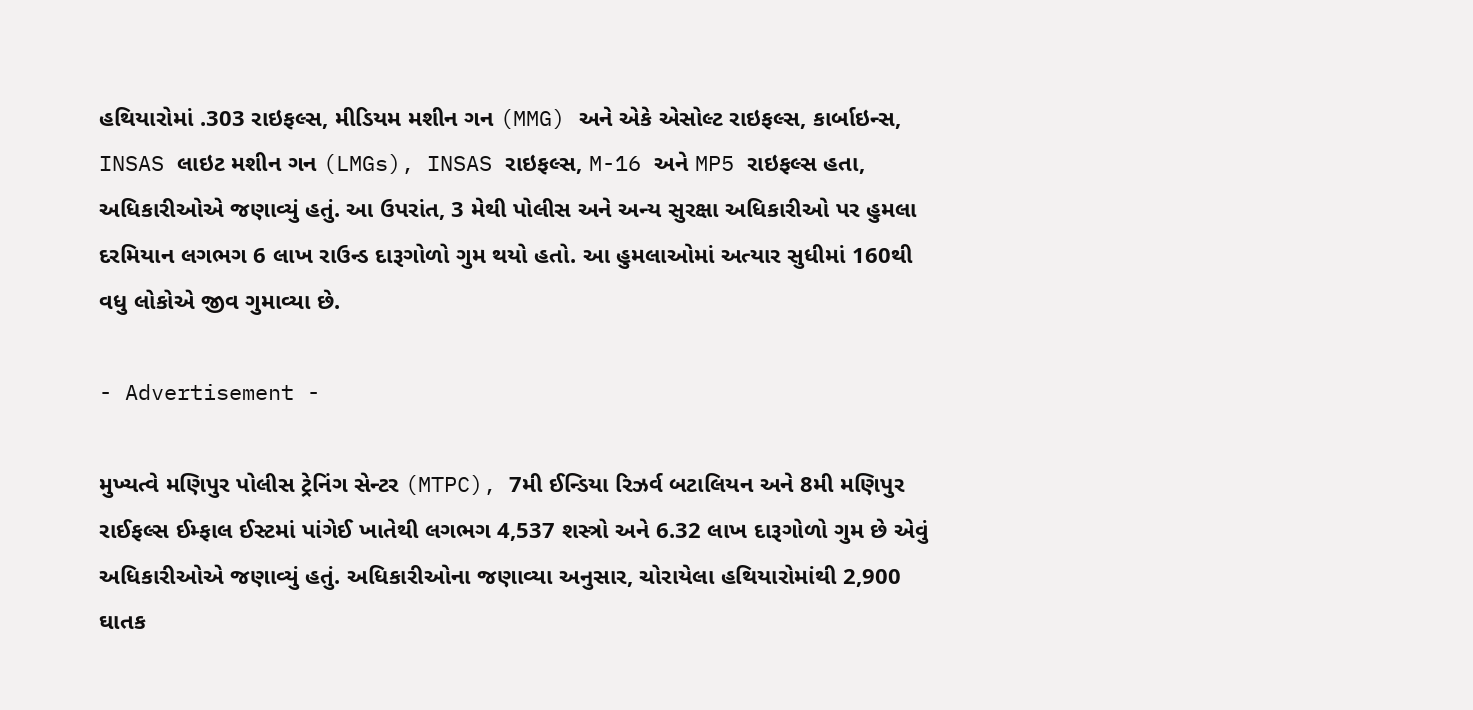હથિયારોમાં .303 રાઇફલ્સ, મીડિયમ મશીન ગન (MMG) અને એકે એસોલ્ટ રાઇફલ્સ, કાર્બાઇન્સ, INSAS લાઇટ મશીન ગન (LMGs), INSAS રાઇફલ્સ, M-16 અને MP5 રાઇફલ્સ હતા, અધિકારીઓએ જણાવ્યું હતું. આ ઉપરાંત, 3 મેથી પોલીસ અને અન્ય સુરક્ષા અધિકારીઓ પર હુમલા દરમિયાન લગભગ 6 લાખ રાઉન્ડ દારૂગોળો ગુમ થયો હતો. આ હુમલાઓમાં અત્યાર સુધીમાં 160થી વધુ લોકોએ જીવ ગુમાવ્યા છે.

- Advertisement -

મુખ્યત્વે મણિપુર પોલીસ ટ્રેનિંગ સેન્ટર (MTPC), 7મી ઈન્ડિયા રિઝર્વ બટાલિયન અને 8મી મણિપુર રાઈફલ્સ ઈમ્ફાલ ઈસ્ટમાં પાંગેઈ ખાતેથી લગભગ 4,537 શસ્ત્રો અને 6.32 લાખ દારૂગોળો ગુમ છે એવું અધિકારીઓએ જણાવ્યું હતું. અધિકારીઓના જણાવ્યા અનુસાર, ચોરાયેલા હથિયારોમાંથી 2,900 ઘાતક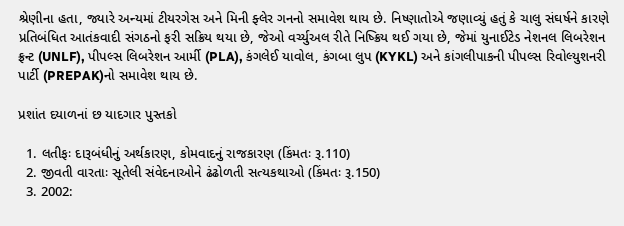શ્રેણીના હતા, જ્યારે અન્યમાં ટીયરગેસ અને મિની ફ્લેર ગનનો સમાવેશ થાય છે. નિષ્ણાતોએ જણાવ્યું હતું કે ચાલુ સંઘર્ષને કારણે પ્રતિબંધિત આતંકવાદી સંગઠનો ફરી સક્રિય થયા છે, જેઓ વર્ચ્યુઅલ રીતે નિષ્ક્રિય થઈ ગયા છે, જેમાં યુનાઈટેડ નેશનલ લિબરેશન ફ્રન્ટ (UNLF), પીપલ્સ લિબરેશન આર્મી (PLA), કંગલેઈ યાવોલ, કંગબા લુપ (KYKL) અને કાંગલીપાકની પીપલ્સ રિવોલ્યુશનરી પાર્ટી (PREPAK)નો સમાવેશ થાય છે.

પ્રશાંત દયાળનાં છ યાદગાર પુસ્તકો

  1. લતીફઃ દારૂબંધીનું અર્થકારણ, કોમવાદનું રાજકારણ (કિંમતઃ રૂ.110)
  2. જીવતી વારતાઃ સૂતેલી સંવેદનાઓને ઢંઢોળતી સત્યકથાઓ (કિંમતઃ રૂ.150)
  3. 2002: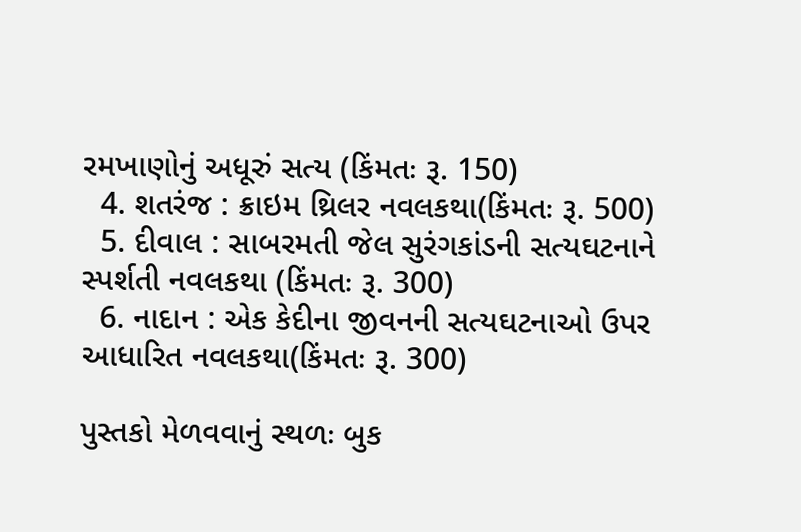રમખાણોનું અધૂરું સત્ય (કિંમતઃ રૂ. 150)
  4. શતરંજ : ક્રાઇમ થ્રિલર નવલકથા(કિંમતઃ રૂ. 500)
  5. દીવાલ : સાબરમતી જેલ સુરંગકાંડની સત્યઘટનાને સ્પર્શતી નવલકથા (કિંમતઃ રૂ. 300)
  6. નાદાન : એક કેદીના જીવનની સત્યઘટનાઓ ઉપર આધારિત નવલકથા(કિંમતઃ રૂ. 300)

પુસ્તકો મેળવવાનું સ્થળઃ બુક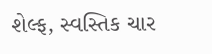શેલ્ફ, સ્વસ્તિક ચાર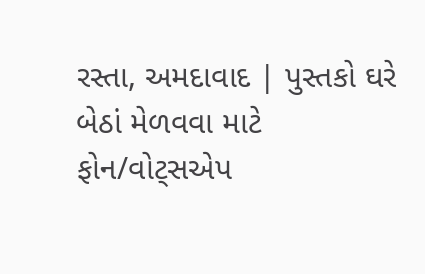રસ્તા, અમદાવાદ | પુસ્તકો ઘરે બેઠાં મેળવવા માટે ફોન/વોટ્સએપ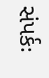સંપર્કઃ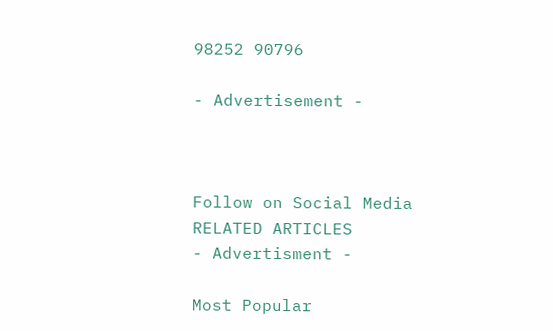98252 90796

- Advertisement -



Follow on Social Media
RELATED ARTICLES
- Advertisment -

Most Popular